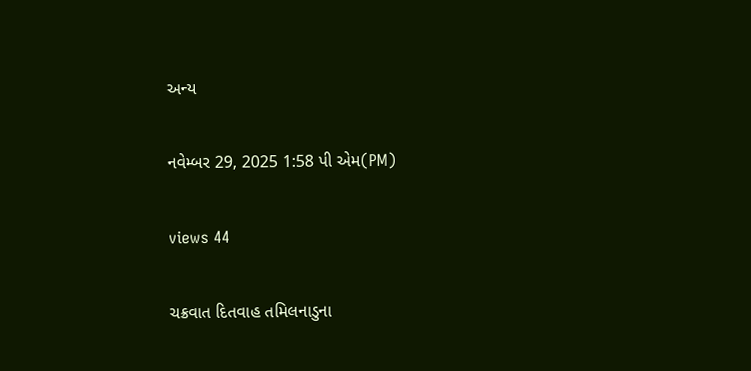અન્ય

નવેમ્બર 29, 2025 1:58 પી એમ(PM)

views 44

ચક્રવાત દિતવાહ તમિલનાડુના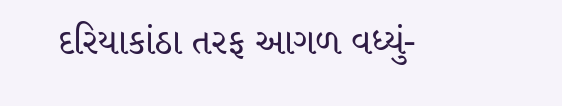દરિયાકાંઠા તરફ આગળ વધ્યું-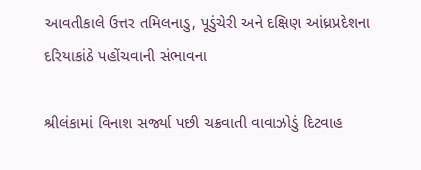આવતીકાલે ઉત્તર તમિલનાડુ, પૂડુંચેરી અને દક્ષિણ આંધ્રપ્રદેશના દરિયાકાંઠે પહોંચવાની સંભાવના

શ્રીલંકામાં વિનાશ સર્જ્યા પછી ચક્રવાતી વાવાઝોડું દિટવાહ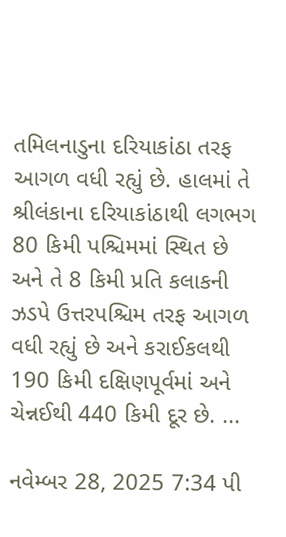તમિલનાડુના દરિયાકાંઠા તરફ આગળ વધી રહ્યું છે. હાલમાં તે શ્રીલંકાના દરિયાકાંઠાથી લગભગ 80 કિમી પશ્ચિમમાં સ્થિત છે અને તે 8 કિમી પ્રતિ કલાકની ઝડપે ઉત્તરપશ્ચિમ તરફ આગળ વધી રહ્યું છે અને કરાઈકલથી 190 કિમી દક્ષિણપૂર્વમાં અને ચેન્નઈથી 440 કિમી દૂર છે. ...

નવેમ્બર 28, 2025 7:34 પી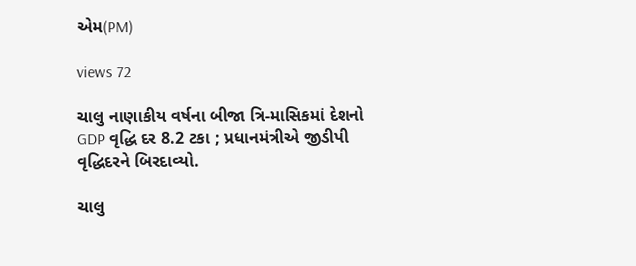એમ(PM)

views 72

ચાલુ નાણાકીય વર્ષના બીજા ત્રિ-માસિકમાં દેશનો GDP વૃદ્ધિ દર 8.2 ટકા ; પ્રધાનમંત્રીએ જીડીપી વૃદ્ધિદરને બિરદાવ્યો.

ચાલુ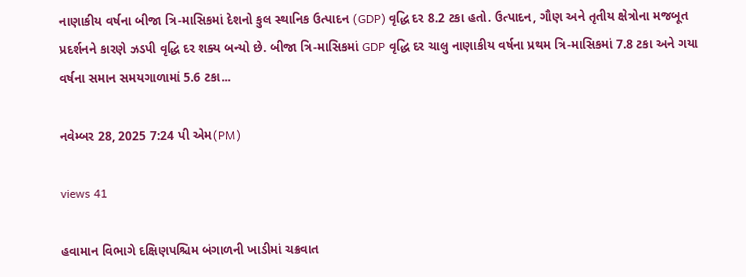નાણાકીય વર્ષના બીજા ત્રિ-માસિકમાં દેશનો કુલ સ્થાનિક ઉત્પાદન (GDP) વૃદ્ધિ દર 8.2 ટકા હતો. ઉત્પાદન, ગૌણ અને તૃતીય ક્ષેત્રોના મજબૂત પ્રદર્શનને કારણે ઝડપી વૃદ્ધિ દર શક્ય બન્યો છે. બીજા ત્રિ-માસિકમાં GDP વૃદ્ધિ દર ચાલુ નાણાકીય વર્ષના પ્રથમ ત્રિ-માસિકમાં 7.8 ટકા અને ગયા વર્ષના સમાન સમયગાળામાં 5.6 ટકા...

નવેમ્બર 28, 2025 7:24 પી એમ(PM)

views 41

હવામાન વિભાગે દક્ષિણપશ્ચિમ બંગાળની ખાડીમાં ચક્રવાત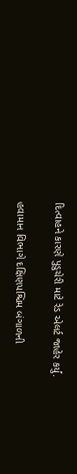દિત્વાહને કારણે પુડુચેરી માટે રેડ એલર્ટ જાહેર કર્યું.

હવામાન વિભાગે દક્ષિણપશ્ચિમ બંગાળની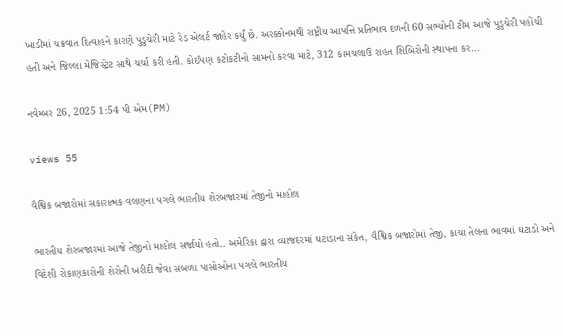ખાડીમાં ચક્રવાત દિત્વાહને કારણે પુડુચેરી માટે રેડ એલર્ટ જાહેર કર્યું છે. અરક્કોનમથી રાષ્ટ્રીય આપત્તિ પ્રતિભાવ દળની 60 સભ્યોની ટીમ આજે પુડુચેરી પહોંચી હતી અને જિલ્લા મેજિસ્ટ્રેટ સાથે ચર્ચા કરી હતી. કોઈપણ કટોકટીનો સામનો કરવા માટે, 312 કામચલાઉ રાહત શિબિરોની સ્થાપના કર...

નવેમ્બર 26, 2025 1:54 પી એમ(PM)

views 55

વૈશ્વિક બજારોમાં સકારાત્મક વલણના પગલે ભારતીય શેરબજારમાં તેજીનો માહોલ

ભારતીય શેરબજારમાં આજે તેજીનો માહોલ સર્જાયો હતો.. અમેરિકા દ્વારા વ્યાજદરમાં ઘટાડાના સંકેત, વૈશ્વિક બજારોમાં તેજી, કાચા તેલના ભાવમાં ઘટાડો અને વિદેશી રોકાણકારોની શેરોની ખરીદી જેવા સબળા પાસોઓના પગલે ભારતીય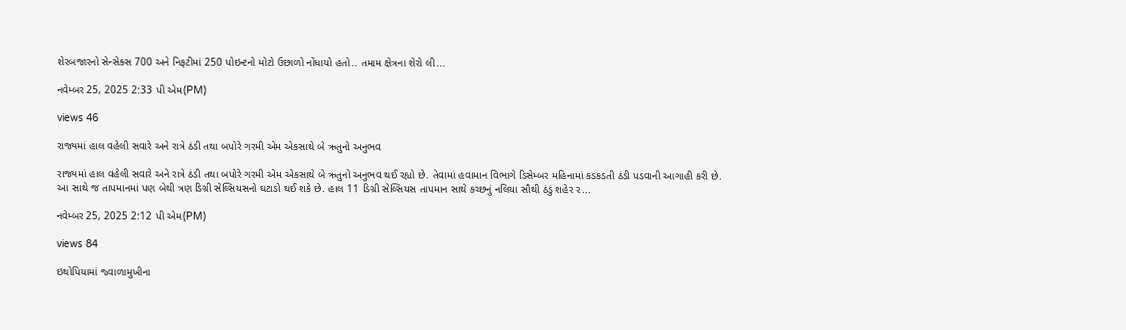શેરબજારનો સેન્સેક્સ 700 અને નિફટીમાં 250 પોઇન્ટનો મોટો ઉછાળો નોંધાયો હતો.. તમામ ક્ષેત્રના શેરો લી...

નવેમ્બર 25, 2025 2:33 પી એમ(PM)

views 46

રાજ્યમાં હાલ વહેલી સવારે અને રાત્રે ઠંડી તથા બપોરે ગરમી એમ એકસાથે બે ઋતુનો અનુભવ

રાજ્યમાં હાલ વહેલી સવારે અને રાત્રે ઠંડી તથા બપોરે ગરમી એમ એકસાથે બે ઋતુનો અનુભવ થઈ રહ્યો છે. તેવામાં હવામાન વિભાગે ડિસેમ્બર મહિનામાં કડકડતી ઠંડી પડવાની આગાહી કરી છે. આ સાથે જ તાપમાનમાં પણ બેથી ત્રણ ડિગ્રી સેલ્સિયસનો ઘટાડો થઈ શકે છે. હાલ 11 ડિગ્રી સેલ્સિયસ તાપમાન સાથે કચ્છનું નલિયા સૌથી ઠંડું શહેર ર...

નવેમ્બર 25, 2025 2:12 પી એમ(PM)

views 84

ઇથોપિયામાં જ્વાળામુખીના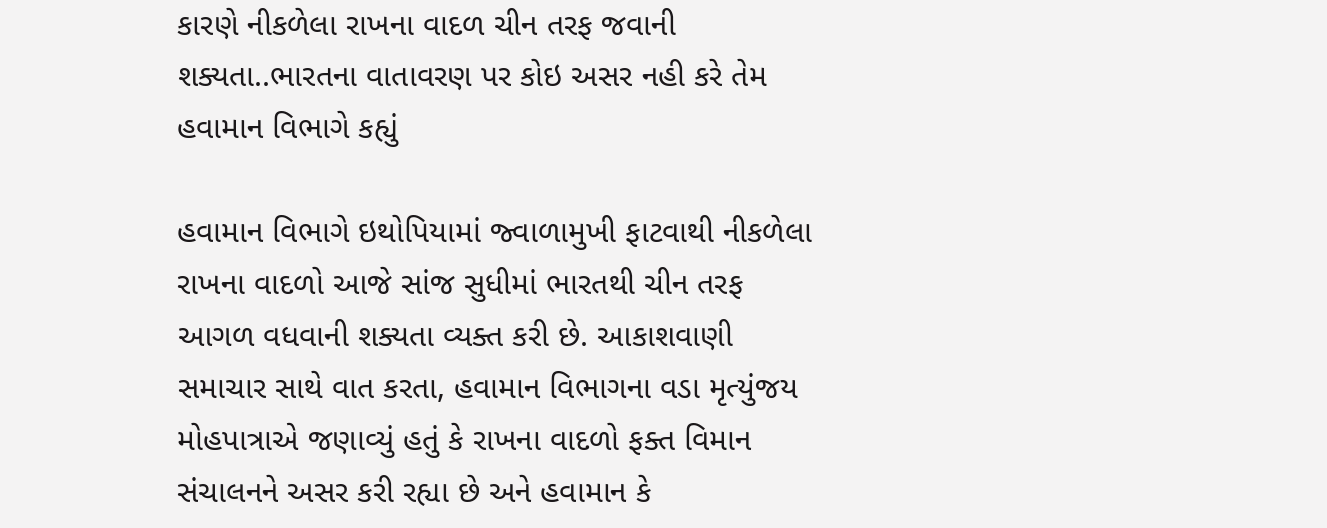કારણે નીકળેલા રાખના વાદળ ચીન તરફ જવાની શક્યતા..ભારતના વાતાવરણ પર કોઇ અસર નહી કરે તેમ હવામાન વિભાગે કહ્યું

હવામાન વિભાગે ઇથોપિયામાં જ્વાળામુખી ફાટવાથી નીકળેલા રાખના વાદળો આજે સાંજ સુધીમાં ભારતથી ચીન તરફ આગળ વધવાની શક્યતા વ્યક્ત કરી છે. આકાશવાણી સમાચાર સાથે વાત કરતા, હવામાન વિભાગના વડા મૃત્યુંજય મોહપાત્રાએ જણાવ્યું હતું કે રાખના વાદળો ફક્ત વિમાન સંચાલનને અસર કરી રહ્યા છે અને હવામાન કે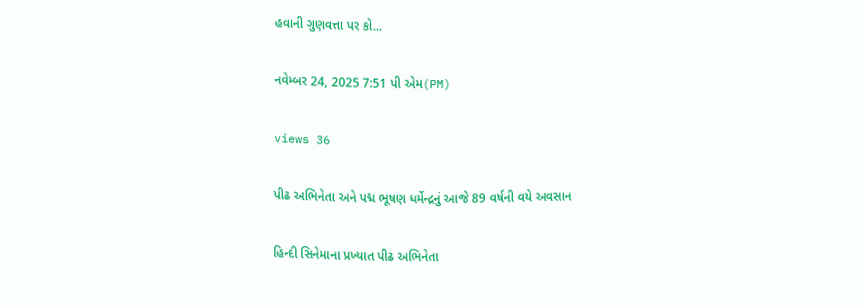હવાની ગુણવત્તા પર કો...

નવેમ્બર 24, 2025 7:51 પી એમ(PM)

views 36

પીઢ અભિનેતા અને પદ્મ ભૂષણ ધર્મેન્દ્રનું આજે 89 વર્ષની વયે અવસાન

હિન્દી સિનેમાના પ્રખ્યાત પીઢ અભિનેતા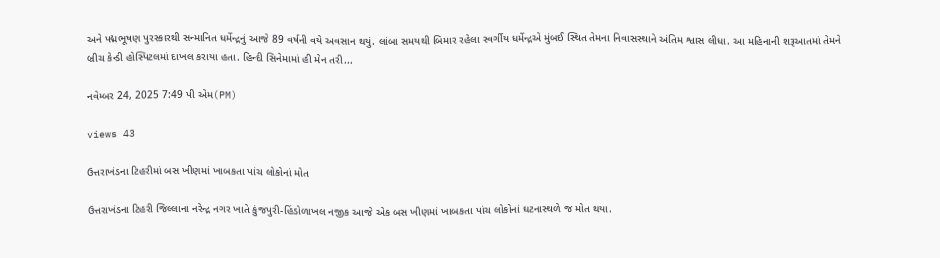અને પદ્મભૂષણ પુરસ્કારથી સન્માનિત ધર્મેન્દ્રનું આજે 89 વર્ષની વયે અવસાન થયું. લાંબા સમયથી બિમાર રહેલા સ્વર્ગીય ધર્મેન્દ્રએ મુંબઈ સ્થિત તેમના નિવાસસ્થાને અંતિમ શ્વાસ લીધા. આ મહિનાની શરૂઆતમાં તેમને બ્રીચ કેન્ડી હોસ્પિટલમાં દાખલ કરાયા હતા. હિન્દી સિનેમામાં હી મેન તરી...

નવેમ્બર 24, 2025 7:49 પી એમ(PM)

views 43

ઉત્તરાખંડના ટિહરીમાં બસ ખીણમાં ખાબકતા પાંચ લોકોનાં મોત

ઉત્તરાખંડના ટિહરી જિલ્લાના નરેન્દ્ર નગર ખાતે કુંજપુરી-હિંડોળાખલ નજીક આજે એક બસ ખીણમાં ખાબકતા પાંચ લોકોનાં ઘટનાસ્થળે જ મોત થયા.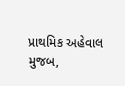પ્રાથમિક અહેવાલ મુજબ,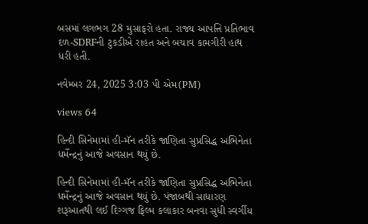બસમાં લગભગ 28 મુસાફરો હતા. રાજ્ય આપત્તિ પ્રતિભાવ દળ-SDRFની ટુકડીએ રાહત અને બચાવ કામગીરી હાથ ધરી હતી.

નવેમ્બર 24, 2025 3:03 પી એમ(PM)

views 64

હિન્દી સિનેમામાં હી-મૅન તરીકે જાણિતા સુપ્રસિદ્ધ અભિનેતા ધર્મેન્દ્રનું આજે અવસાન થયું છે.

હિન્દી સિનેમામાં હી-મૅન તરીકે જાણિતા સુપ્રસિદ્ધ અભિનેતા ધર્મેન્દ્રનું આજે અવસાન થયું છે. પંજાબથી સાધારણ શરૂઆતથી લઈ દિગ્ગજ ફિલ્મ કલાકાર બનવા સુધી સ્વર્ગીય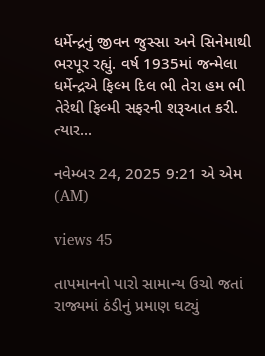ધર્મેન્દ્રનું જીવન જુસ્સા અને સિનેમાથી ભરપૂર રહ્યું. વર્ષ 1935માં જન્મેલા ધર્મેન્દ્રએ ફિલ્મ દિલ ભી તેરા હમ ભી તેરેથી ફિલ્મી સફરની શરૂઆત કરી. ત્યાર...

નવેમ્બર 24, 2025 9:21 એ એમ (AM)

views 45

તાપમાનનો પારો સામાન્ય ઉચો જતાં રાજ્યમાં ઠંડીનું પ્રમાણ ઘટ્યું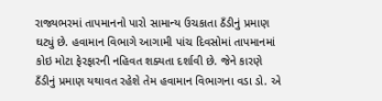રાજ્યભરમાં તાપમાનનો પારો સામાન્ય ઉચકાતા ઠઁડીનું પ્રમાણ ઘટ્યું છે. હવામાન વિભાગે આગામી પાંચ દિવસોમાં તાપમાનમાં કોઇ મોટા ફેરફારની નહિવત શક્યતા દર્શાવી છે. જેને કારણે ઠઁડીનું પ્રમાણ યથાવત રહેશે તેમ હવામાન વિભાગના વડા ડો. એ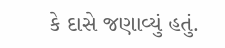કે દાસે જણાવ્યું હતું.